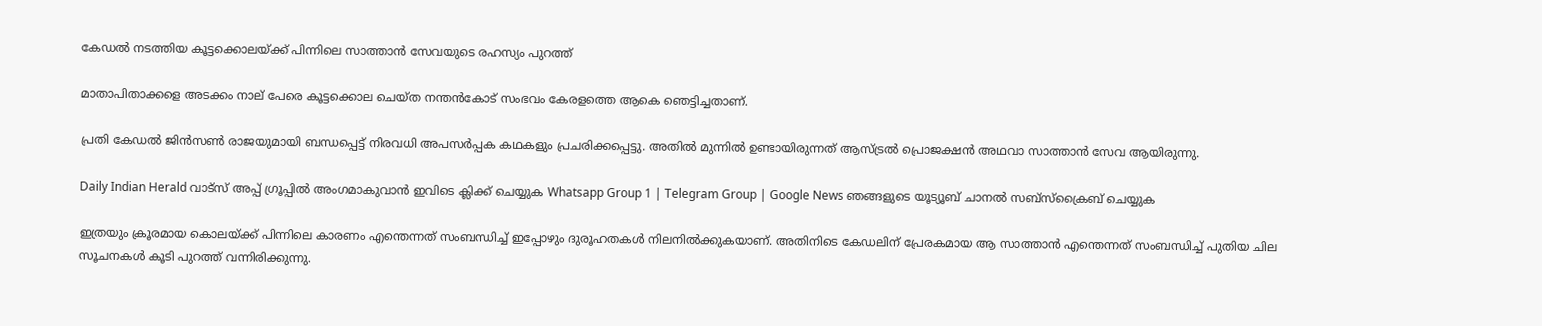കേഡൽ നടത്തിയ കൂട്ടക്കൊലയ്ക്ക് പിന്നിലെ സാത്താൻ സേവയുടെ രഹസ്യം പുറത്ത്

മാതാപിതാക്കളെ അടക്കം നാല് പേരെ കൂട്ടക്കൊല ചെയ്ത നന്തന്‍കോട് സംഭവം കേരളത്തെ ആകെ ഞെട്ടിച്ചതാണ്.

പ്രതി കേഡല്‍ ജിന്‍സണ്‍ രാജയുമായി ബന്ധപ്പെട്ട് നിരവധി അപസര്‍പ്പക കഥകളും പ്രചരിക്കപ്പെട്ടു. അതില്‍ മുന്നില്‍ ഉണ്ടായിരുന്നത് ആസ്ട്രല്‍ പ്രൊജക്ഷന്‍ അഥവാ സാത്താന്‍ സേവ ആയിരുന്നു.

Daily Indian Herald വാട്സ് അപ്പ് ഗ്രൂപ്പിൽ അംഗമാകുവാൻ ഇവിടെ ക്ലിക്ക് ചെയ്യുക Whatsapp Group 1 | Telegram Group | Google News ഞങ്ങളുടെ യൂട്യൂബ് ചാനൽ സബ്സ്ക്രൈബ് ചെയ്യുക

ഇത്രയും ക്രൂരമായ കൊലയ്ക്ക് പിന്നിലെ കാരണം എന്തെന്നത് സംബന്ധിച്ച് ഇപ്പോഴും ദുരൂഹതകള്‍ നിലനില്‍ക്കുകയാണ്. അതിനിടെ കേഡലിന് പ്രേരകമായ ആ സാത്താന്‍ എന്തെന്നത് സംബന്ധിച്ച് പുതിയ ചില സൂചനകള്‍ കൂടി പുറത്ത് വന്നിരിക്കുന്നു.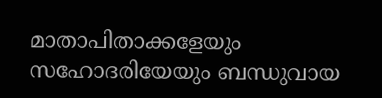മാതാപിതാക്കളേയും സഹോദരിയേയും ബന്ധുവായ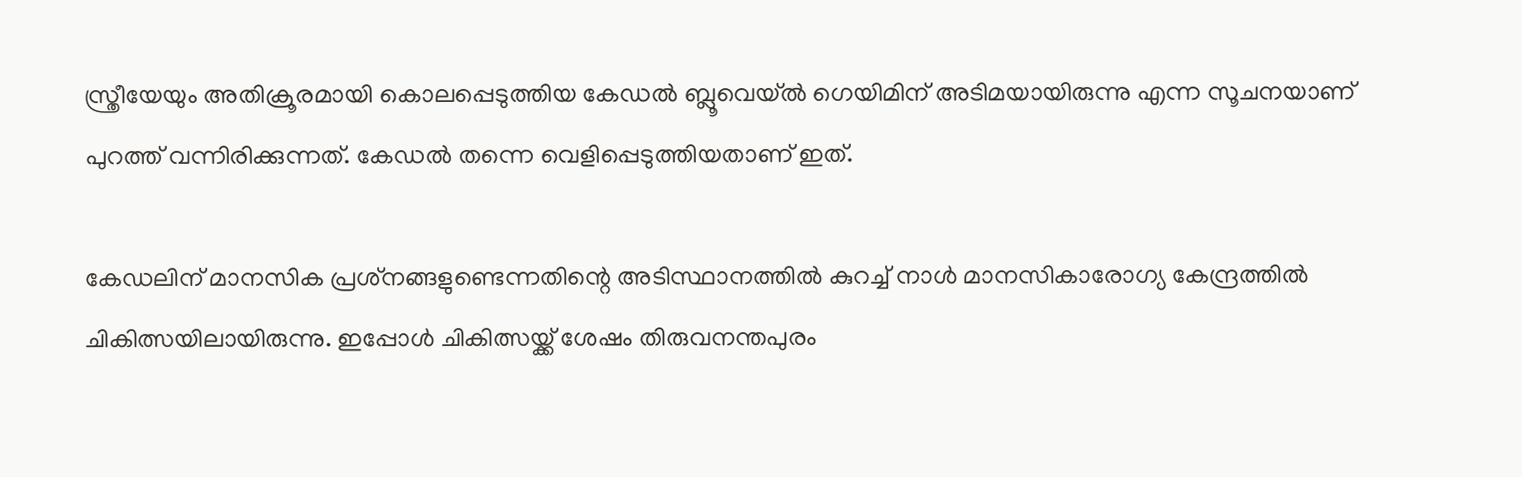സ്ത്രീയേയും അതിക്രൂരമായി കൊലപ്പെടുത്തിയ കേഡല്‍ ബ്ലൂവെയ്ല്‍ ഗെയിമിന് അടിമയായിരുന്നു എന്ന സൂചനയാണ് പുറത്ത് വന്നിരിക്കുന്നത്. കേഡല്‍ തന്നെ വെളിപ്പെടുത്തിയതാണ് ഇത്.

കേഡലിന് മാനസിക പ്രശ്‌നങ്ങളുണ്ടെന്നതിന്റെ അടിസ്ഥാനത്തില്‍ കുറച്ച് നാള്‍ മാനസികാരോഗ്യ കേന്ദ്രത്തില്‍ ചികിത്സയിലായിരുന്നു. ഇപ്പോള്‍ ചികിത്സയ്ക്ക് ശേഷം തിരുവനന്തപുരം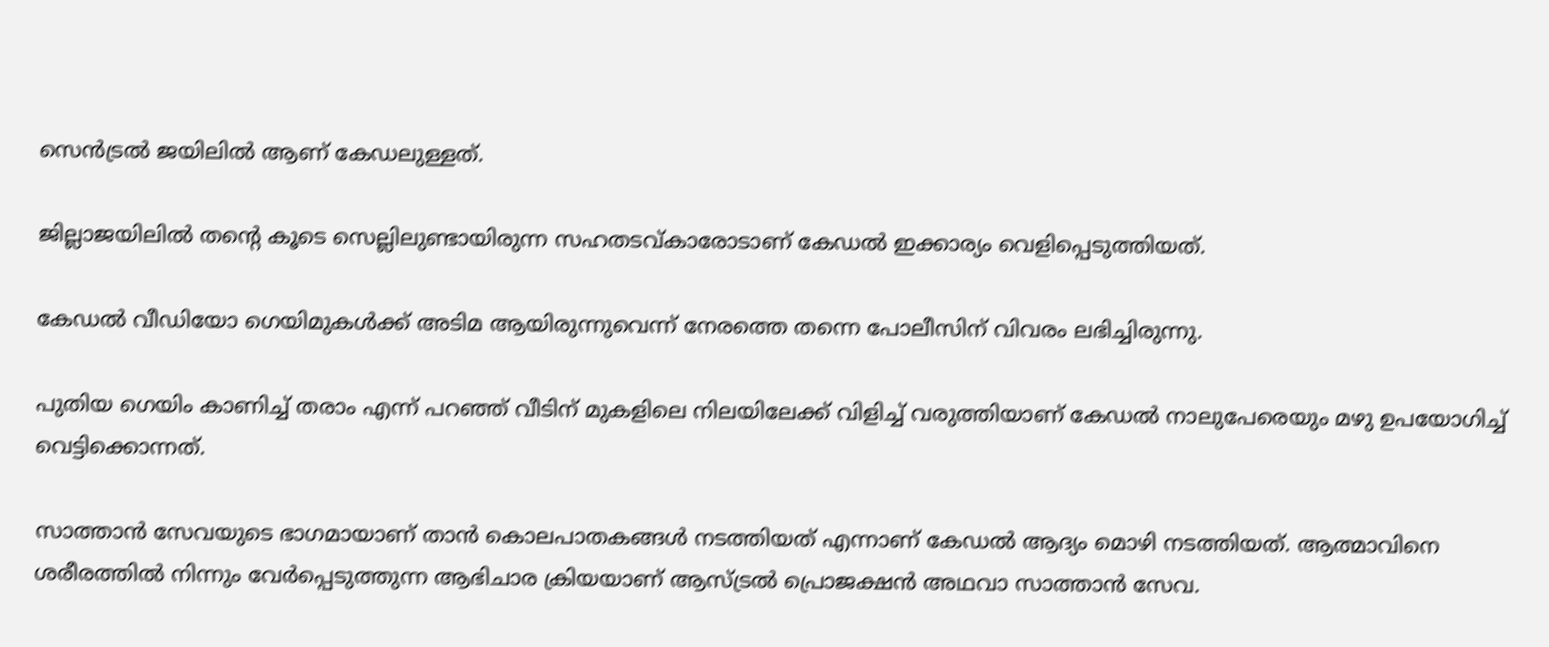സെന്‍ട്രല്‍ ജയിലില്‍ ആണ് കേഡലുള്ളത്.

ജില്ലാജയിലില്‍ തന്റെ കൂടെ സെല്ലിലുണ്ടായിരുന്ന സഹതടവ്കാരോടാണ് കേഡല്‍ ഇക്കാര്യം വെളിപ്പെടുത്തിയത്.

കേഡല്‍ വീഡിയോ ഗെയിമുകള്‍ക്ക് അടിമ ആയിരുന്നുവെന്ന് നേരത്തെ തന്നെ പോലീസിന് വിവരം ലഭിച്ചിരുന്നു.

പുതിയ ഗെയിം കാണിച്ച് തരാം എന്ന് പറഞ്ഞ് വീടിന് മുകളിലെ നിലയിലേക്ക് വിളിച്ച് വരുത്തിയാണ് കേഡല്‍ നാലുപേരെയും മഴു ഉപയോഗിച്ച് വെട്ടിക്കൊന്നത്.

സാത്താന്‍ സേവയുടെ ഭാഗമായാണ് താന്‍ കൊലപാതകങ്ങള്‍ നടത്തിയത് എന്നാണ് കേഡല്‍ ആദ്യം മൊഴി നടത്തിയത്. ആത്മാവിനെ ശരീരത്തില്‍ നിന്നും വേര്‍പ്പെടുത്തുന്ന ആഭിചാര ക്രിയയാണ് ആസ്ട്രല്‍ പ്രൊജക്ഷന്‍ അഥവാ സാത്താന്‍ സേവ.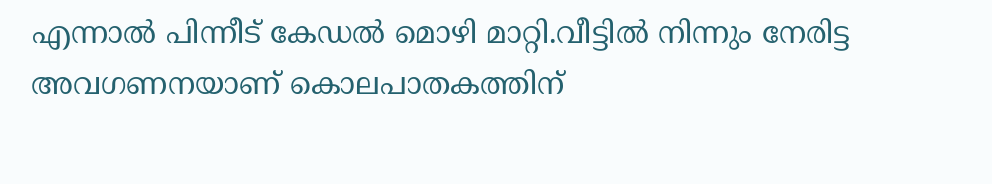എന്നാല്‍ പിന്നീട് കേഡല്‍ മൊഴി മാറ്റി.വീട്ടില്‍ നിന്നും നേരിട്ട അവഗണനയാണ് കൊലപാതകത്തിന്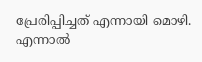പ്രേരിപ്പിച്ചത് എന്നായി മൊഴി. എന്നാല്‍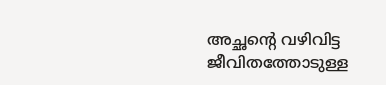അച്ഛന്റെ വഴിവിട്ട ജീവിതത്തോടുള്ള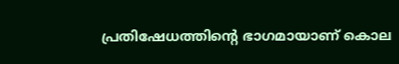പ്രതിഷേധത്തിന്റെ ഭാഗമായാണ് കൊല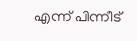എന്ന് പിന്നീട്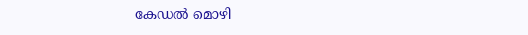കേഡല്‍ മൊഴി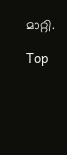മാറ്റി.

Top